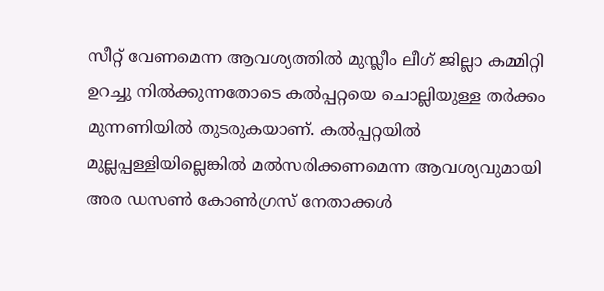സീറ്റ് വേണമെന്ന ആവശ്യത്തില്‍ മുസ്ലീം ലീഗ് ജില്ലാ കമ്മിറ്റി ഉറച്ചു നില്‍ക്കുന്നതോടെ കല്‍പ്പറ്റയെ ചൊല്ലിയുള്ള തര്‍ക്കം മുന്നണിയില്‍ തുടരുകയാണ്. കല്‍പ്പറ്റയില്‍ മുല്ലപ്പള്ളിയില്ലെങ്കില്‍ മല്‍സരിക്കണമെന്ന ആവശ്യവുമായി അര ഡസണ്‍ കോണ്‍ഗ്രസ് നേതാക്കള്‍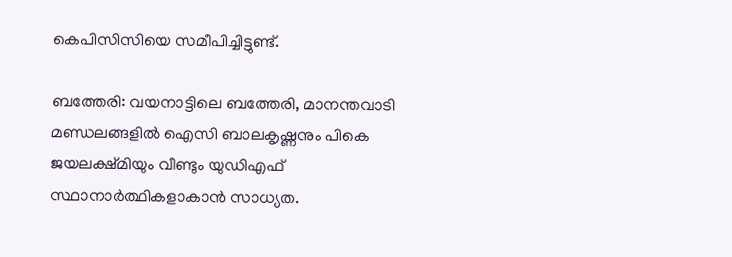കെപിസിസിയെ സമീപിച്ചിട്ടുണ്ട്.

ബത്തേരി: വയനാട്ടിലെ ബത്തേരി, മാനന്തവാടി മണ്ഡലങ്ങളില്‍ ഐസി ബാലകൃഷ്ണനും പികെ ജയലക്ഷ്മിയും വീണ്ടും യുഡിഎഫ് സ്ഥാനാര്‍ത്ഥികളാകാന്‍ സാധ്യത.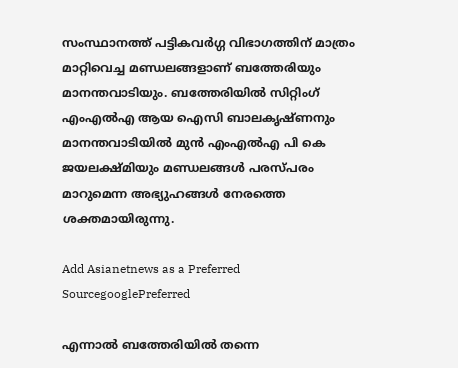സംസ്ഥാനത്ത് പട്ടികവര്‍ഗ്ഗ വിഭാഗത്തിന് മാത്രം മാറ്റിവെച്ച മണ്ഡലങ്ങളാണ് ബത്തേരിയും മാനന്തവാടിയും. ബത്തേരിയില്‍ സിറ്റിംഗ് എംഎല്‍എ ആയ ഐസി ബാലകൃഷ്ണനും മാനന്തവാടിയില്‍ മുന്‍ എംഎല്‍എ പി കെ ജയലക്ഷ്മിയും മണ്ഡലങ്ങള്‍ പരസ്പരം മാറുമെന്ന അഭ്യുഹങ്ങള്‍ നേരത്തെ ശക്തമായിരുന്നു.

Add Asianetnews as a Preferred SourcegooglePreferred

എന്നാല്‍ ബത്തേരിയില്‍ തന്നെ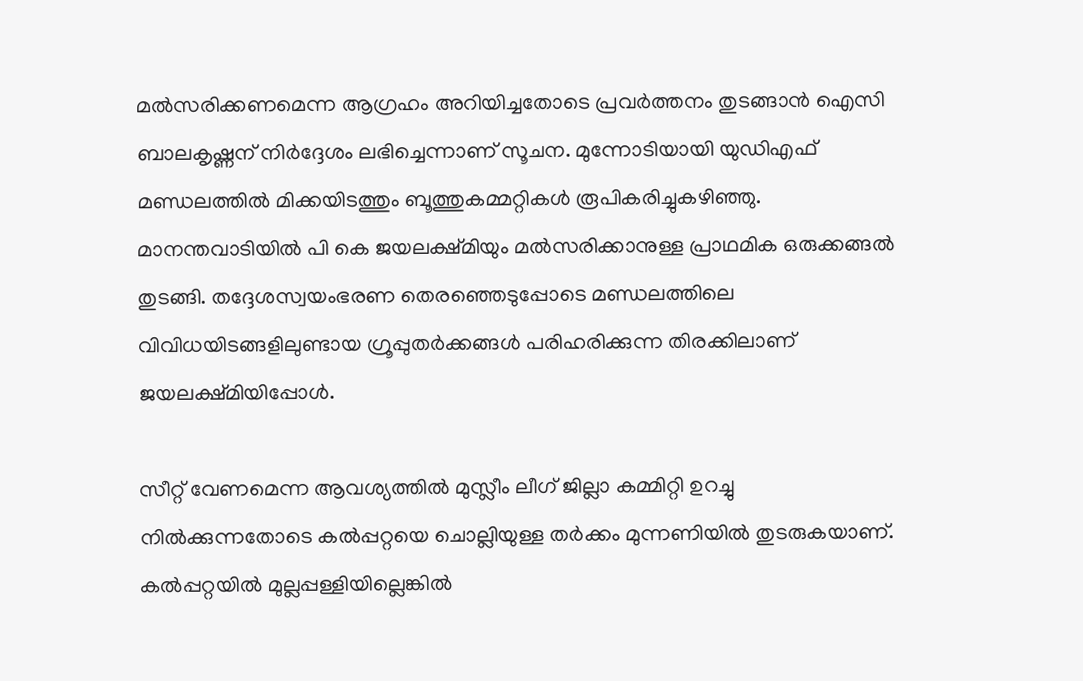മല്‍സരിക്കണമെന്ന ആഗ്രഹം അറിയിച്ചതോടെ പ്രവര്‍ത്തനം തുടങ്ങാന്‍ ഐസി ബാലകൃഷ്ണന് നിര്‍ദ്ദേശം ലഭിച്ചെന്നാണ് സൂചന. മുന്നോടിയായി യുഡിഎഫ് മണ്ഡലത്തില്‍ മിക്കയിടത്തും ബൂത്തുകമ്മറ്റികള്‍ രൂപികരിച്ചുകഴിഞ്ഞു. മാനന്തവാടിയില്‍ പി കെ ജയലക്ഷ്മിയും മല്‍സരിക്കാനുള്ള പ്രാഥമിക ഒരുക്കങ്ങല്‍ തുടങ്ങി. തദ്ദേശസ്വയംഭരണ തെരഞ്ഞെടുപ്പോടെ മണ്ഡലത്തിലെ വിവിധയിടങ്ങളിലുണ്ടായ ഗ്രൂപ്പുതര്‍ക്കങ്ങള്‍ പരിഹരിക്കുന്ന തിരക്കിലാണ് ജയലക്ഷ്മിയിപ്പോള്‍.

സീറ്റ് വേണമെന്ന ആവശ്യത്തില്‍ മുസ്ലീം ലീഗ് ജില്ലാ കമ്മിറ്റി ഉറച്ചു നില്‍ക്കുന്നതോടെ കല്‍പ്പറ്റയെ ചൊല്ലിയുള്ള തര്‍ക്കം മുന്നണിയില്‍ തുടരുകയാണ്. കല്‍പ്പറ്റയില്‍ മുല്ലപ്പള്ളിയില്ലെങ്കില്‍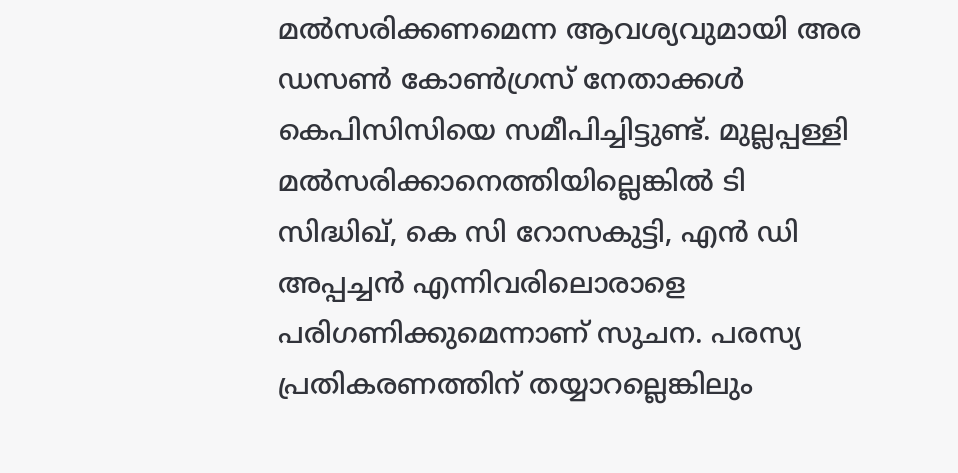മല്‍സരിക്കണമെന്ന ആവശ്യവുമായി അര ഡസണ്‍ കോണ്‍ഗ്രസ് നേതാക്കള്‍ കെപിസിസിയെ സമീപിച്ചിട്ടുണ്ട്. മുല്ലപ്പള്ളി മല്‍സരിക്കാനെത്തിയില്ലെങ്കില്‍ ടി സിദ്ധിഖ്, കെ സി റോസകുട്ടി, എന്‍ ഡി അപ്പച്ചന്‍ എന്നിവരിലൊരാളെ പരിഗണിക്കുമെന്നാണ് സുചന. പരസ്യ പ്രതികരണത്തിന് തയ്യാറല്ലെങ്കിലും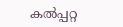കല്‍പ്പറ്റ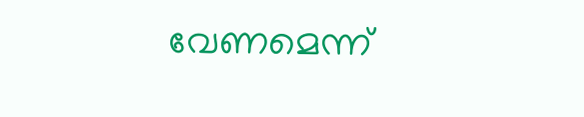വേണമെന്ന്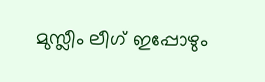മുസ്ലീം ലീഗ് ഇപ്പോഴും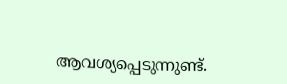ആവശ്യപ്പെടുന്നുണ്ട്.